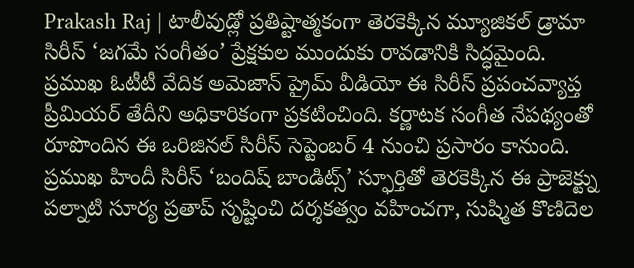Prakash Raj | టాలీవుడ్లో ప్రతిష్టాత్మకంగా తెరకెక్కిన మ్యూజికల్ డ్రామా సిరీస్ ‘జగమే సంగీతం’ ప్రేక్షకుల ముందుకు రావడానికి సిద్ధమైంది. ప్రముఖ ఓటీటీ వేదిక అమెజాన్ ప్రైమ్ వీడియో ఈ సిరీస్ ప్రపంచవ్యాప్త ప్రీమియర్ తేదీని అధికారికంగా ప్రకటించింది. కర్ణాటక సంగీత నేపథ్యంతో రూపొందిన ఈ ఒరిజినల్ సిరీస్ సెప్టెంబర్ 4 నుంచి ప్రసారం కానుంది. ప్రముఖ హిందీ సిరీస్ ‘బందిష్ బాండిట్స్’ స్ఫూర్తితో తెరకెక్కిన ఈ ప్రాజెక్ట్ను పల్నాటి సూర్య ప్రతాప్ సృష్టించి దర్శకత్వం వహించగా, సుష్మిత కొణిదెల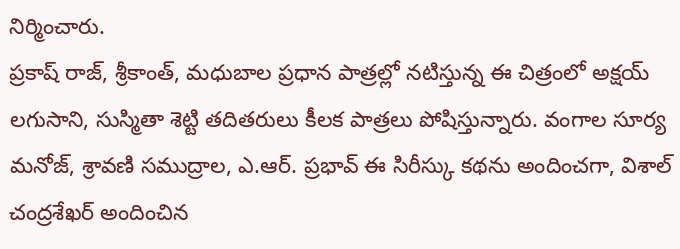నిర్మించారు.
ప్రకాష్ రాజ్, శ్రీకాంత్, మధుబాల ప్రధాన పాత్రల్లో నటిస్తున్న ఈ చిత్రంలో అక్షయ్ లగుసాని, సుస్మితా శెట్టి తదితరులు కీలక పాత్రలు పోషిస్తున్నారు. వంగాల సూర్య మనోజ్, శ్రావణి సముద్రాల, ఎ.ఆర్. ప్రభావ్ ఈ సిరీస్కు కథను అందించగా, విశాల్ చంద్రశేఖర్ అందించిన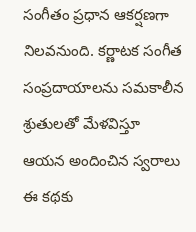సంగీతం ప్రధాన ఆకర్షణగా నిలవనుంది. కర్ణాటక సంగీత సంప్రదాయాలను సమకాలీన శ్రుతులతో మేళవిస్తూ ఆయన అందించిన స్వరాలు ఈ కథకు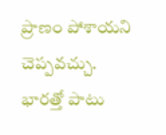ప్రాణం పోశాయని చెప్పవచ్చు. భారత్తో పాటు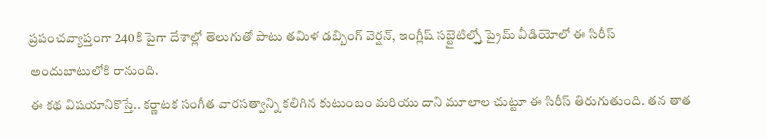ప్రపంచవ్యాప్తంగా 240కి పైగా దేశాల్లో తెలుగుతో పాటు తమిళ డబ్బింగ్ వెర్షన్, ఇంగ్లీష్ సబ్టైటిల్స్తో ప్రైమ్ వీడియోలో ఈ సిరీస్ అందుబాటులోకి రానుంది.
ఈ కథ విషయానికొస్తే.. కర్ణాటక సంగీత వారసత్వాన్ని కలిగిన కుటుంబం మరియు దాని మూలాల చుట్టూ ఈ సిరీస్ తిరుగుతుంది. తన తాత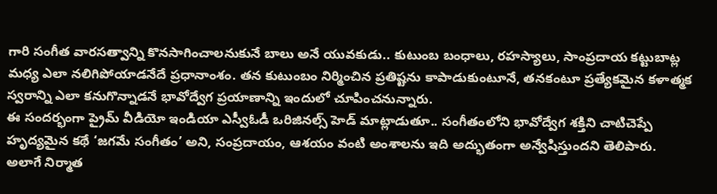గారి సంగీత వారసత్వాన్ని కొనసాగించాలనుకునే బాలు అనే యువకుడు.. కుటుంబ బంధాలు, రహస్యాలు, సాంప్రదాయ కట్టుబాట్ల మధ్య ఎలా నలిగిపోయాడనేదే ప్రధానాంశం. తన కుటుంబం నిర్మించిన ప్రతిష్టను కాపాడుకుంటూనే, తనకంటూ ప్రత్యేకమైన కళాత్మక స్వరాన్ని ఎలా కనుగొన్నాడనే భావోద్వేగ ప్రయాణాన్ని ఇందులో చూపించనున్నారు.
ఈ సందర్భంగా ప్రైమ్ వీడియో ఇండియా ఎస్వీఓడీ ఒరిజినల్స్ హెడ్ మాట్లాడుతూ.. సంగీతంలోని భావోద్వేగ శక్తిని చాటిచెప్పే హృద్యమైన కథే ‘జగమే సంగీతం’ అని, సంప్రదాయం, ఆశయం వంటి అంశాలను ఇది అద్భుతంగా అన్వేషిస్తుందని తెలిపారు. అలాగే నిర్మాత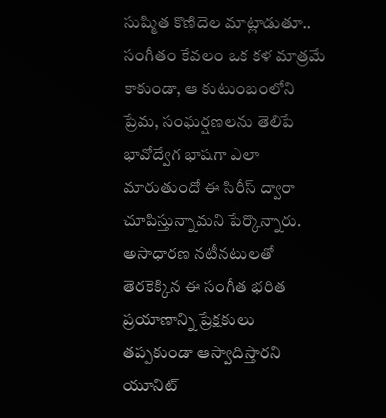సుష్మిత కొణిదెల మాట్లాడుతూ.. సంగీతం కేవలం ఒక కళ మాత్రమే కాకుండా, ఆ కుటుంబంలోని ప్రేమ, సంఘర్షణలను తెలిపే భావోద్వేగ భాషగా ఎలా మారుతుందో ఈ సిరీస్ ద్వారా చూపిస్తున్నామని పేర్కొన్నారు. అసాధారణ నటీనటులతో తెరకెక్కిన ఈ సంగీత భరిత ప్రయాణాన్ని ప్రేక్షకులు తప్పకుండా ఆస్వాదిస్తారని యూనిట్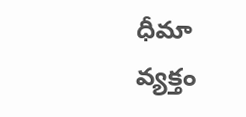ధీమా వ్యక్తం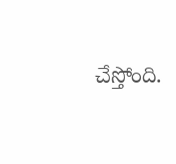చేస్తోంది.